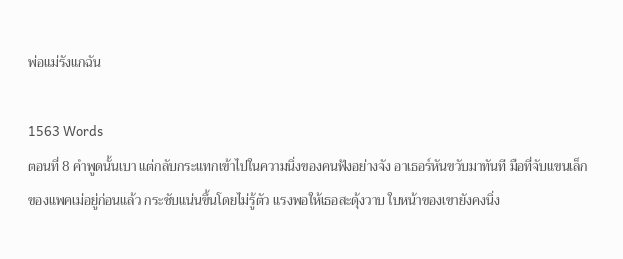พ่อแม่รังแกฉัน

1563 Words
ตอนที่ 8 คำพูดนั้นเบา แต่กลับกระแทกเข้าไปในความนิ่งของคนฟังอย่างจัง อาเธอร์หันขวับมาทันที มือที่จับแขนเล็กของแพคเม่อยู่ก่อนแล้ว กระชับแน่นขึ้นโดยไม่รู้ตัว แรงพอให้เธอสะดุ้งวาบ ใบหน้าของเขายังคงนิ่ง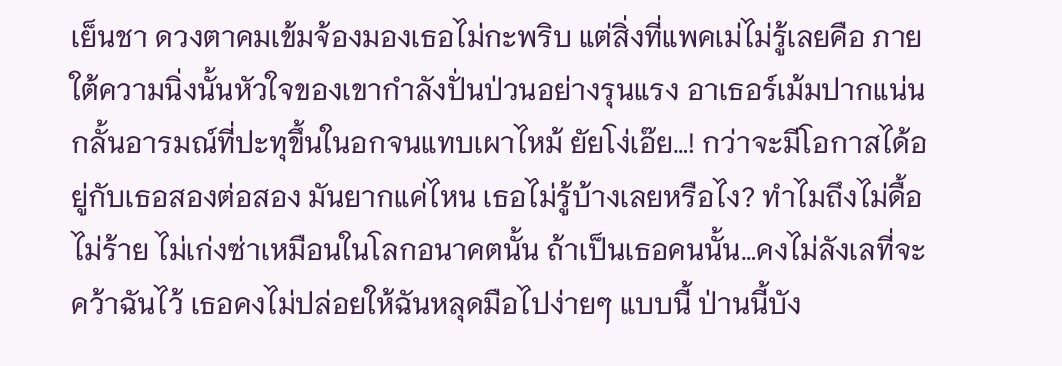เย็นชา ดวงตาคมเข้มจ้องมองเธอไม่กะพริบ แต่สิ่งที่แพคเม่ไม่รู้เลยคือ ภายใต้ความนิ่งนั้นหัวใจของเขากำลังปั่นป่วนอย่างรุนแรง อาเธอร์เม้มปากแน่น กลั้นอารมณ์ที่ปะทุขึ้นในอกจนแทบเผาไหม้ ยัยโง่เอ๊ย…! กว่าจะมีโอกาสได้อยู่กับเธอสองต่อสอง มันยากแค่ไหน เธอไม่รู้บ้างเลยหรือไง? ทำไมถึงไม่ดื้อ ไม่ร้าย ไม่เก่งซ่าเหมือนในโลกอนาคตนั้น ถ้าเป็นเธอคนนั้น…คงไม่ลังเลที่จะคว้าฉันไว้ เธอคงไม่ปล่อยให้ฉันหลุดมือไปง่ายๆ แบบนี้ ป่านนี้บัง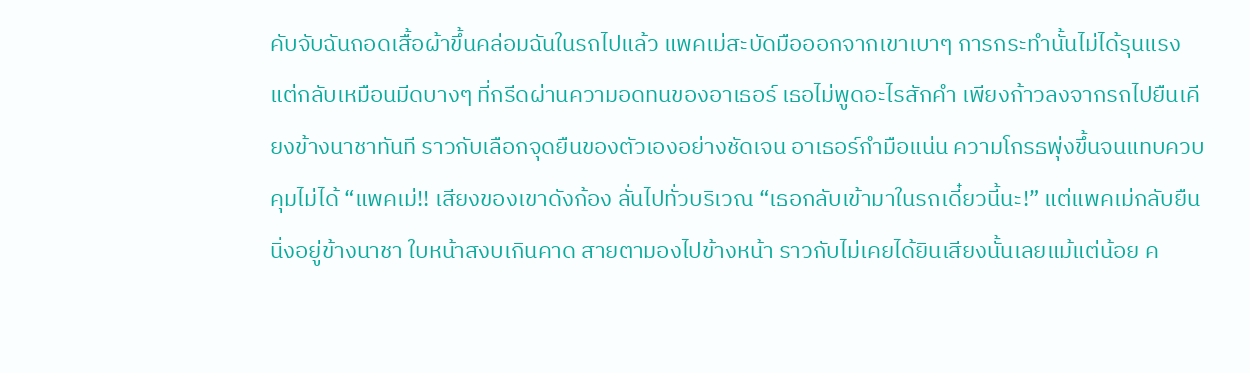คับจับฉันถอดเสื้อผ้าขึ้นคล่อมฉันในรถไปแล้ว แพคเม่สะบัดมือออกจากเขาเบาๆ การกระทำนั้นไม่ได้รุนแรง แต่กลับเหมือนมีดบางๆ ที่กรีดผ่านความอดทนของอาเธอร์ เธอไม่พูดอะไรสักคำ เพียงก้าวลงจากรถไปยืนเคียงข้างนาชาทันที ราวกับเลือกจุดยืนของตัวเองอย่างชัดเจน อาเธอร์กำมือแน่น ความโกรธพุ่งขึ้นจนแทบควบคุมไม่ได้ “แพคเม่!! เสียงของเขาดังก้อง ลั่นไปทั่วบริเวณ “เธอกลับเข้ามาในรถเดี๋ยวนี้นะ!” แต่แพคเม่กลับยืนนิ่งอยู่ข้างนาชา ใบหน้าสงบเกินคาด สายตามองไปข้างหน้า ราวกับไม่เคยได้ยินเสียงนั้นเลยแม้แต่น้อย ค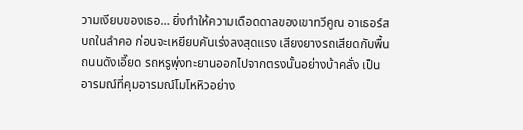วามเงียบของเธอ… ยิ่งทำให้ความเดือดดาลของเขาทวีคูณ อาเธอร์สบถในลำคอ ก่อนจะเหยียบคันเร่งลงสุดแรง เสียงยางรถเสียดกับพื้นถนนดังเอี๊ยด รถหรูพุ่งทะยานออกไปจากตรงนั้นอย่างบ้าคลั่ง เป็นอารมณ์ที่คุมอารมณ์โมโหหิวอย่าง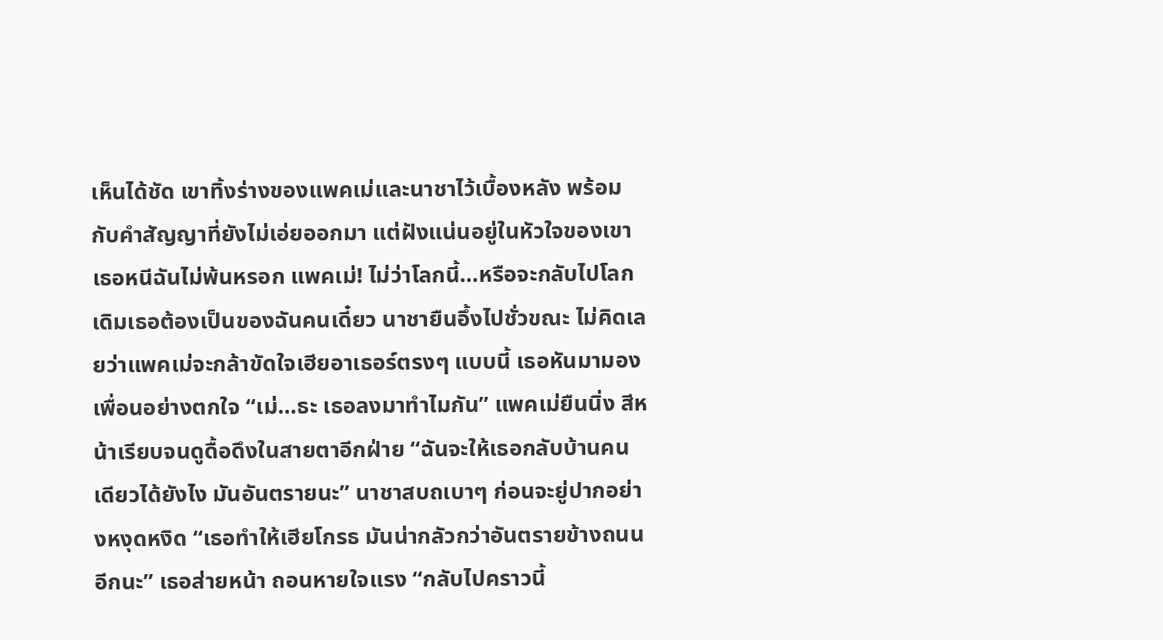เห็นได้ชัด เขาทิ้งร่างของแพคเม่และนาชาไว้เบื้องหลัง พร้อมกับคำสัญญาที่ยังไม่เอ่ยออกมา แต่ฝังแน่นอยู่ในหัวใจของเขา เธอหนีฉันไม่พ้นหรอก แพคเม่! ไม่ว่าโลกนี้…หรือจะกลับไปโลกเดิมเธอต้องเป็นของฉันคนเดี๋ยว นาชายืนอึ้งไปชั่วขณะ ไม่คิดเลยว่าแพคเม่จะกล้าขัดใจเฮียอาเธอร์ตรงๆ แบบนี้ เธอหันมามองเพื่อนอย่างตกใจ “เม่…ธะ เธอลงมาทำไมกัน” แพคเม่ยืนนิ่ง สีหน้าเรียบจนดูดื้อดึงในสายตาอีกฝ่าย “ฉันจะให้เธอกลับบ้านคนเดียวได้ยังไง มันอันตรายนะ” นาชาสบถเบาๆ ก่อนจะยู่ปากอย่างหงุดหงิด “เธอทำให้เฮียโกรธ มันน่ากลัวกว่าอันตรายข้างถนนอีกนะ” เธอส่ายหน้า ถอนหายใจแรง “กลับไปคราวนี้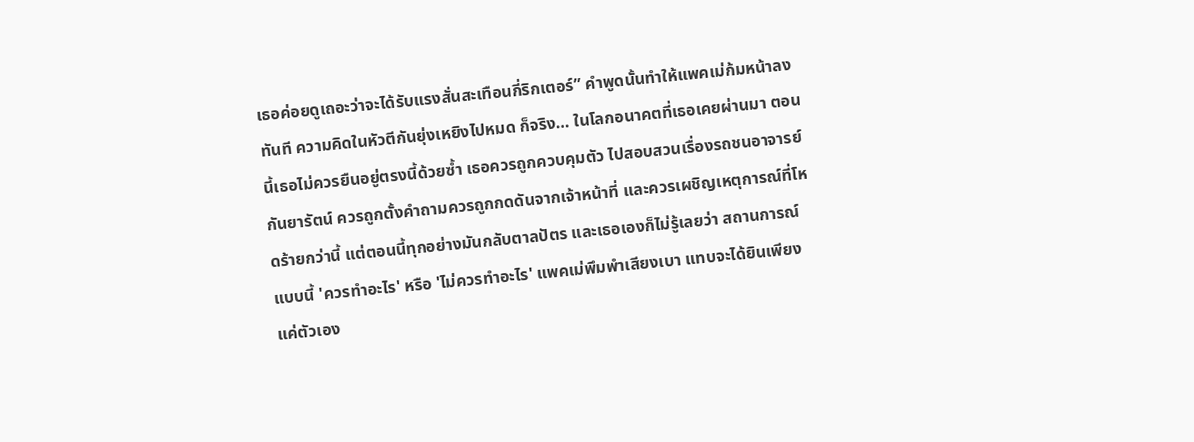เธอค่อยดูเถอะว่าจะได้รับแรงสั่นสะเทือนกี่ริกเตอร์” คำพูดนั้นทำให้แพคเม่ก้มหน้าลงทันที ความคิดในหัวตีกันยุ่งเหยิงไปหมด ก็จริง… ในโลกอนาคตที่เธอเคยผ่านมา ตอนนี้เธอไม่ควรยืนอยู่ตรงนี้ด้วยซ้ำ เธอควรถูกควบคุมตัว ไปสอบสวนเรื่องรถชนอาจารย์กันยารัตน์ ควรถูกตั้งคำถามควรถูกกดดันจากเจ้าหน้าที่ และควรเผชิญเหตุการณ์ที่โหดร้ายกว่านี้ แต่ตอนนี้ทุกอย่างมันกลับตาลปัตร และเธอเองก็ไม่รู้เลยว่า สถานการณ์แบบนี้ 'ควรทำอะไร' หรือ 'ไม่ควรทำอะไร' แพคเม่พึมพำเสียงเบา แทบจะได้ยินเพียงแค่ตัวเอง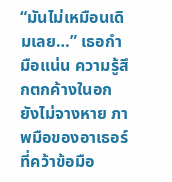“มันไม่เหมือนเดิมเลย…” เธอกำมือแน่น ความรู้สึกตกค้างในอกยังไม่จางหาย ภาพมือของอาเธอร์ที่คว้าข้อมือ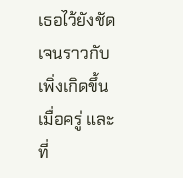เธอไว้ยังชัดเจนราวกับเพิ่งเกิดขึ้นเมื่อครู่ และที่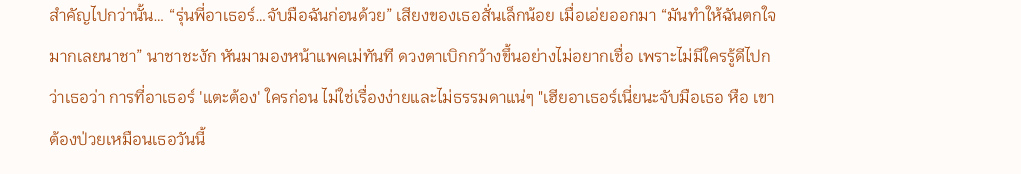สำคัญไปกว่านั้น… “รุ่นพี่อาเธอร์…จับมือฉันก่อนด้วย” เสียงของเธอสั่นเล็กน้อย เมื่อเอ่ยออกมา “มันทำให้ฉันตกใจมากเลยนาชา” นาชาชะงัก หันมามองหน้าแพคเม่ทันที ดวงตาเบิกกว้างขึ้นอย่างไม่อยากเชื่อ เพราะไม่มีใครรู้ดีไปกว่าเธอว่า การที่อาเธอร์ 'แตะต้อง' ใครก่อน ไม่ใช่เรื่องง่ายและไม่ธรรมดาแน่ๆ "เฮียอาเธอร์เนี่ยนะจับมือเธอ หือ เขาต้องป่วยเหมือนเธอวันนี้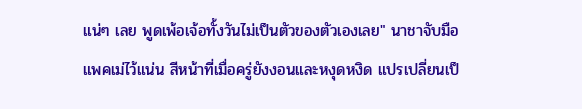แน่ๆ เลย พูดเพ้อเจ้อทั้งวันไม่เป็นตัวของตัวเองเลย" นาชาจับมือแพคเม่ไว้แน่น สีหน้าที่เมื่อครู่ยังงอนและหงุดหงิด แปรเปลี่ยนเป็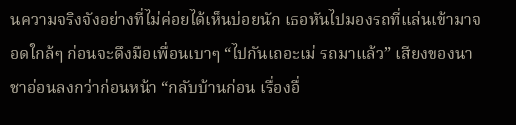นความจริงจังอย่างที่ไม่ค่อยได้เห็นบ่อยนัก เธอหันไปมองรถที่แล่นเข้ามาจอดใกล้ๆ ก่อนจะดึงมือเพื่อนเบาๆ “ไปกันเถอะเม่ รถมาแล้ว” เสียงของนาชาอ่อนลงกว่าก่อนหน้า “กลับบ้านก่อน เรื่องอื่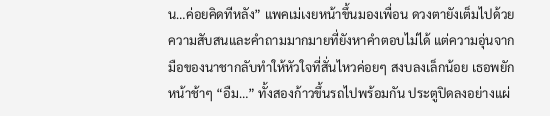น…ค่อยคิดทีหลัง” แพคเม่เงยหน้าขึ้นมองเพื่อน ดวงตายังเต็มไปด้วยความสับสนและคำถามมากมายที่ยังหาคำตอบไม่ได้ แต่ความอุ่นจากมือของนาชากลับทำให้หัวใจที่สั่นไหวค่อยๆ สงบลงเล็กน้อย เธอพยักหน้าช้าๆ “อืม…” ทั้งสองก้าวขึ้นรถไปพร้อมกัน ประตูปิดลงอย่างแผ่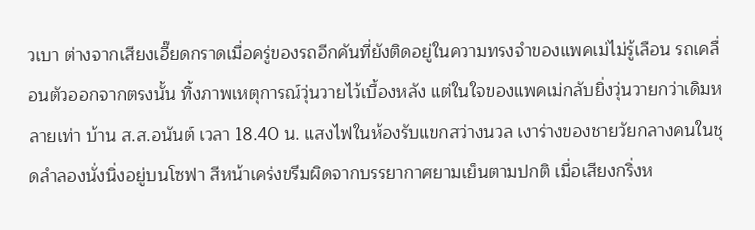วเบา ต่างจากเสียงเอี๊ยดกราดเมื่อครู่ของรถอีกคันที่ยังติดอยู่ในความทรงจำของแพคเม่ไม่รู้เลือน รถเคลื่อนตัวออกจากตรงนั้น ทิ้งภาพเหตุการณ์วุ่นวายไว้เบื้องหลัง แต่ในใจของแพคเม่กลับยิ่งวุ่นวายกว่าเดิมหลายเท่า บ้าน ส.ส.อนันต์ เวลา 18.40 น. แสงไฟในห้องรับแขกสว่างนวล เงาร่างของชายวัยกลางคนในชุดลำลองนั่งนิ่งอยู่บนโซฟา สีหน้าเคร่งขรึมผิดจากบรรยากาศยามเย็นตามปกติ เมื่อเสียงกริ่งห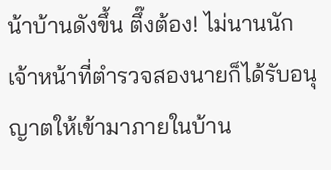น้าบ้านดังขึ้น ตึ๊งต้อง! ไม่นานนัก เจ้าหน้าที่ตำรวจสองนายก็ได้รับอนุญาตให้เข้ามาภายในบ้าน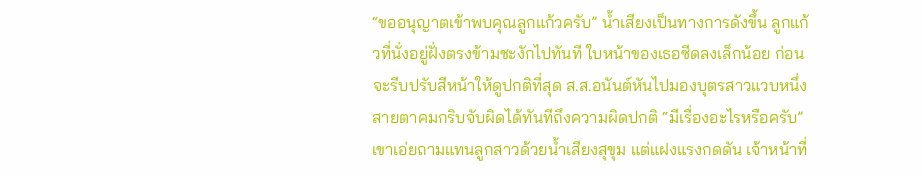“ขออนุญาตเข้าพบคุณลูกแก้วครับ” น้ำเสียงเป็นทางการดังขึ้น ลูกแก้วที่นั่งอยู่ฝั่งตรงข้ามชะงักไปทันที ใบหน้าของเธอซีดลงเล็กน้อย ก่อนจะรีบปรับสีหน้าให้ดูปกติที่สุด ส.ส.อนันต์หันไปมองบุตรสาวแวบหนึ่ง สายตาคมกริบจับผิดได้ทันทีถึงความผิดปกติ “มีเรื่องอะไรหรือครับ” เขาเอ่ยถามแทนลูกสาวด้วยน้ำเสียงสุขุม แต่แฝงแรงกดดัน เจ้าหน้าที่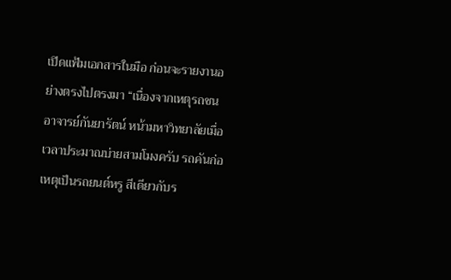เปิดแฟ้มเอกสารในมือ ก่อนจะรายงานอย่างตรงไปตรงมา “เนื่องจากเหตุรถชนอาจารย์กันยารัตน์ หน้ามหาวิทยาลัยเมื่อเวลาประมาณบ่ายสามโมงครับ รถคันก่อเหตุเป็นรถยนต์หรู สีเดียวกับร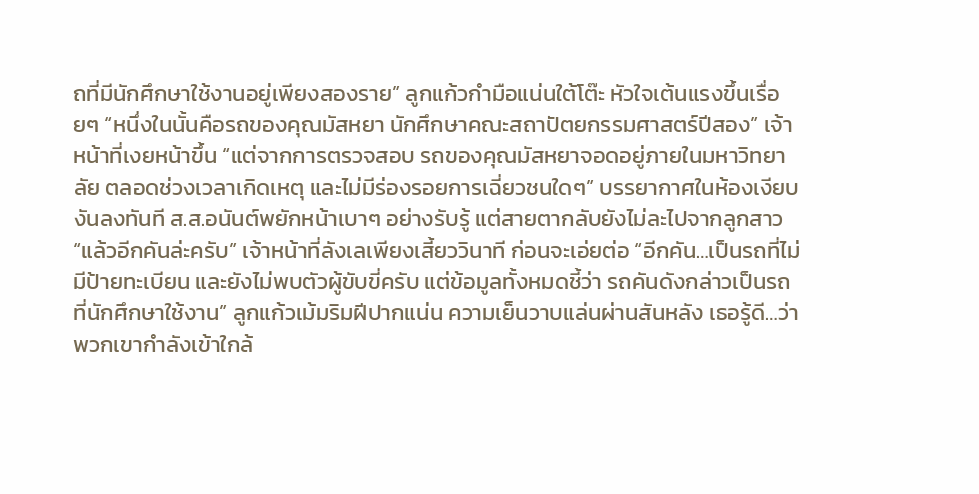ถที่มีนักศึกษาใช้งานอยู่เพียงสองราย” ลูกแก้วกำมือแน่นใต้โต๊ะ หัวใจเต้นแรงขึ้นเรื่อยๆ “หนึ่งในนั้นคือรถของคุณมัสหยา นักศึกษาคณะสถาปัตยกรรมศาสตร์ปีสอง” เจ้าหน้าที่เงยหน้าขึ้น “แต่จากการตรวจสอบ รถของคุณมัสหยาจอดอยู่ภายในมหาวิทยาลัย ตลอดช่วงเวลาเกิดเหตุ และไม่มีร่องรอยการเฉี่ยวชนใดๆ” บรรยากาศในห้องเงียบงันลงทันที ส.ส.อนันต์พยักหน้าเบาๆ อย่างรับรู้ แต่สายตากลับยังไม่ละไปจากลูกสาว “แล้วอีกคันล่ะครับ” เจ้าหน้าที่ลังเลเพียงเสี้ยววินาที ก่อนจะเอ่ยต่อ “อีกคัน…เป็นรถที่ไม่มีป้ายทะเบียน และยังไม่พบตัวผู้ขับขี่ครับ แต่ข้อมูลทั้งหมดชี้ว่า รถคันดังกล่าวเป็นรถที่นักศึกษาใช้งาน” ลูกแก้วเม้มริมฝีปากแน่น ความเย็นวาบแล่นผ่านสันหลัง เธอรู้ดี…ว่าพวกเขากำลังเข้าใกล้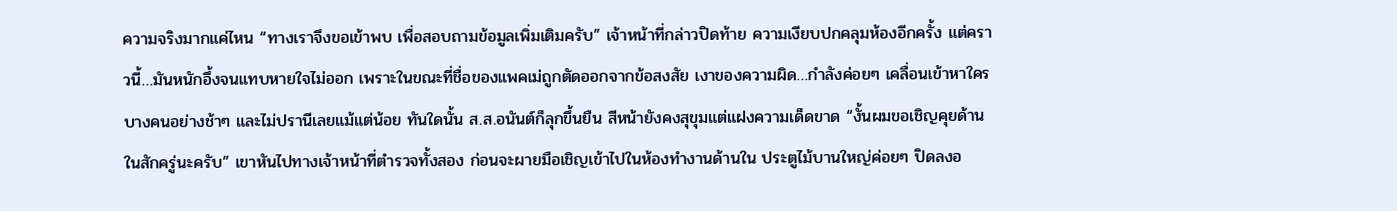ความจริงมากแค่ไหน “ทางเราจึงขอเข้าพบ เพื่อสอบถามข้อมูลเพิ่มเติมครับ” เจ้าหน้าที่กล่าวปิดท้าย ความเงียบปกคลุมห้องอีกครั้ง แต่คราวนี้…มันหนักอึ้งจนแทบหายใจไม่ออก เพราะในขณะที่ชื่อของแพคเม่ถูกตัดออกจากข้อสงสัย เงาของความผิด…กำลังค่อยๆ เคลื่อนเข้าหาใครบางคนอย่างช้าๆ และไม่ปรานีเลยแม้แต่น้อย ทันใดนั้น ส.ส.อนันต์ก็ลุกขึ้นยืน สีหน้ายังคงสุขุมแต่แฝงความเด็ดขาด “งั้นผมขอเชิญคุยด้านในสักครู่นะครับ” เขาหันไปทางเจ้าหน้าที่ตำรวจทั้งสอง ก่อนจะผายมือเชิญเข้าไปในห้องทำงานด้านใน ประตูไม้บานใหญ่ค่อยๆ ปิดลงอ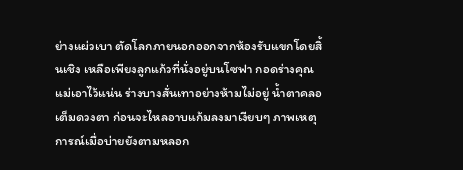ย่างแผ่วเบา ตัดโลกภายนอกออกจากห้องรับแขกโดยสิ้นเชิง เหลือเพียงลูกแก้วที่นั่งอยู่บนโซฟา กอดร่างคุณแม่เอาไว้แน่น ร่างบางสั่นเทาอย่างห้ามไม่อยู่ น้ำตาคลอเต็มดวงตา ก่อนจะไหลอาบแก้มลงมาเงียบๆ ภาพเหตุการณ์เมื่อบ่ายยังตามหลอก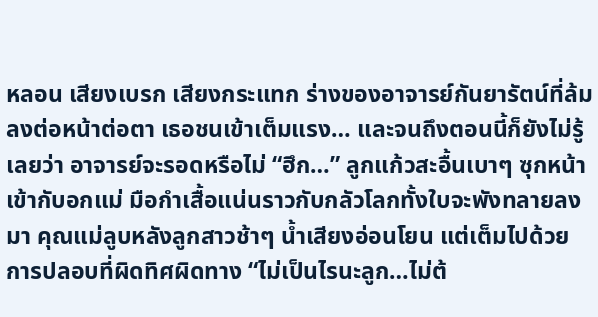หลอน เสียงเบรก เสียงกระแทก ร่างของอาจารย์กันยารัตน์ที่ล้มลงต่อหน้าต่อตา เธอชนเข้าเต็มแรง… และจนถึงตอนนี้ก็ยังไม่รู้เลยว่า อาจารย์จะรอดหรือไม่ “ฮึก…” ลูกแก้วสะอื้นเบาๆ ซุกหน้าเข้ากับอกแม่ มือกำเสื้อแน่นราวกับกลัวโลกทั้งใบจะพังทลายลงมา คุณแม่ลูบหลังลูกสาวช้าๆ น้ำเสียงอ่อนโยน แต่เต็มไปด้วยการปลอบที่ผิดทิศผิดทาง “ไม่เป็นไรนะลูก…ไม่ต้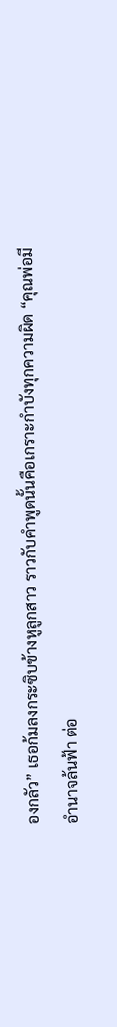องกลัว” เธอก้มลงกระซิบข้างหูลูกสาว ราวกับคำพูดนั้นคือเกราะกำบังทุกความผิด “คุณพ่อมีอำนาจล้นฟ้า ต่อ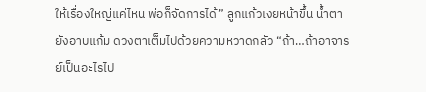ให้เรื่องใหญ่แค่ไหน พ่อก็จัดการได้” ลูกแก้วเงยหน้าขึ้น น้ำตายังอาบแก้ม ดวงตาเต็มไปด้วยความหวาดกลัว “ถ้า…ถ้าอาจารย์เป็นอะไรไป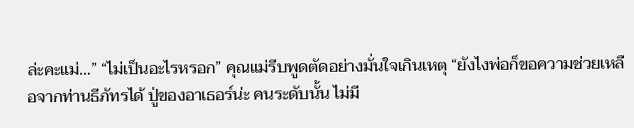ล่ะคะแม่…” “ไม่เป็นอะไรหรอก” คุณแม่รีบพูดตัดอย่างมั่นใจเกินเหตุ “ยังไงพ่อก็ขอความช่วยเหลือจากท่านธีภัทรได้ ปู่ของอาเธอร์น่ะ คนระดับนั้น ไม่มี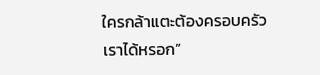ใครกล้าแตะต้องครอบครัวเราได้หรอก”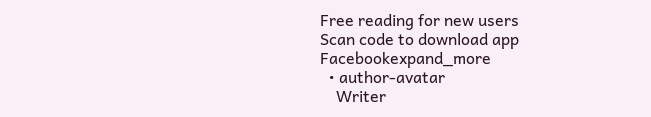Free reading for new users
Scan code to download app
Facebookexpand_more
  • author-avatar
    Writer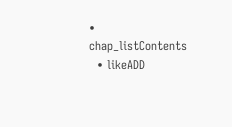• chap_listContents
  • likeADD